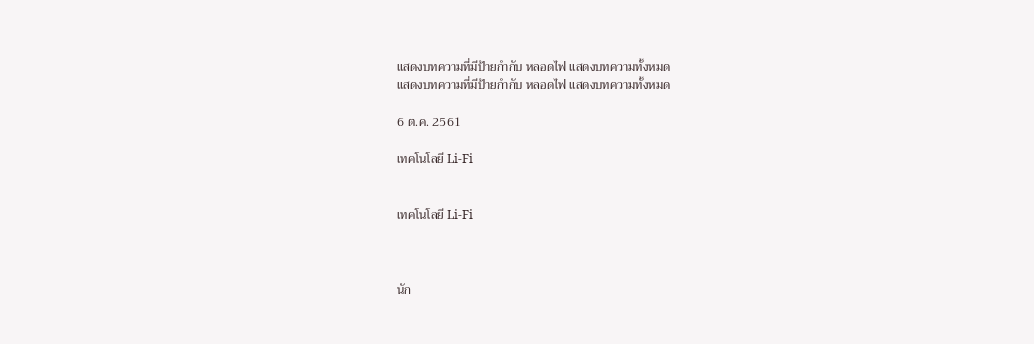แสดงบทความที่มีป้ายกำกับ หลอดไฟ แสดงบทความทั้งหมด
แสดงบทความที่มีป้ายกำกับ หลอดไฟ แสดงบทความทั้งหมด

6 ต.ค. 2561

เทคโนโลยี Li-Fi


เทคโนโลยี Li-Fi



นัก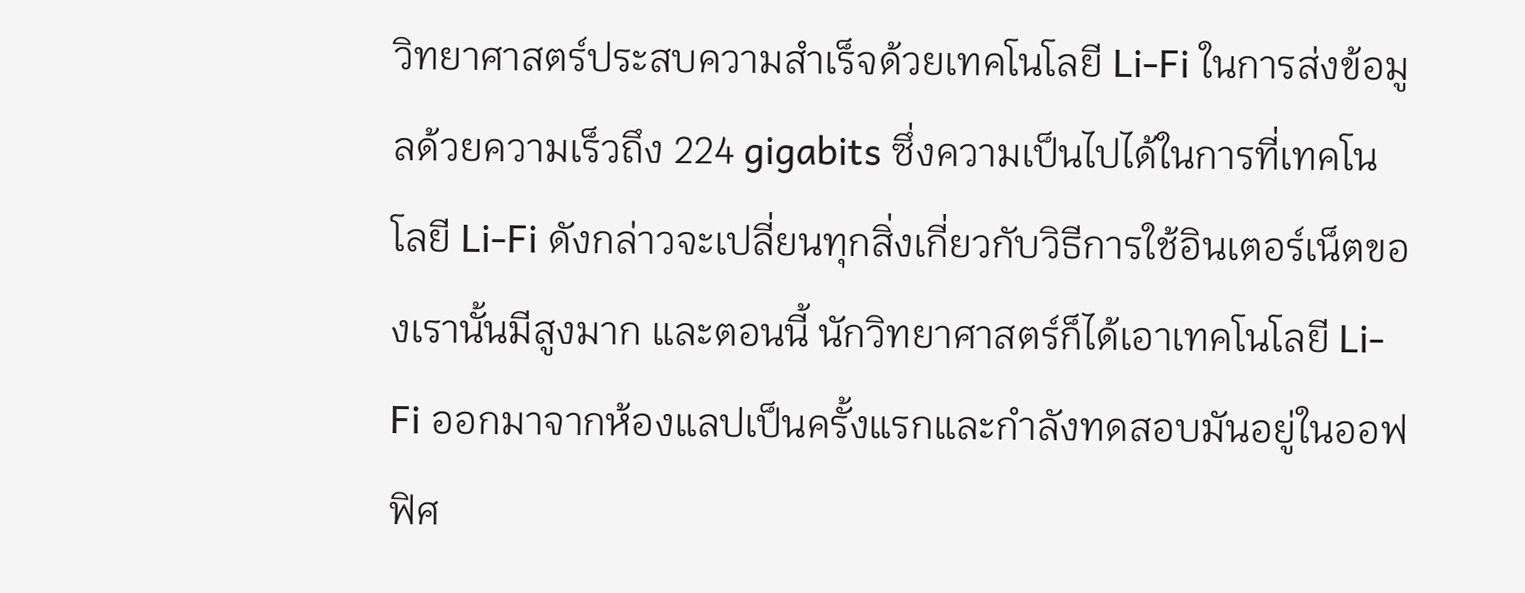วิทยาศาสตร์ประสบความสำเร็จด้วยเทคโนโลยี Li-Fi ในการส่งข้อมูลด้วยความเร็วถึง 224 gigabits ซึ่งความเป็นไปได้ในการที่เทคโนโลยี Li-Fi ดังกล่าวจะเปลี่ยนทุกสิ่งเกี่ยวกับวิธีการใช้อินเตอร์เน็ตของเรานั้นมีสูงมาก และตอนนี้ นักวิทยาศาสตร์ก็ได้เอาเทคโนโลยี Li-Fi ออกมาจากห้องแลปเป็นครั้งแรกและกำลังทดสอบมันอยู่ในออฟฟิศ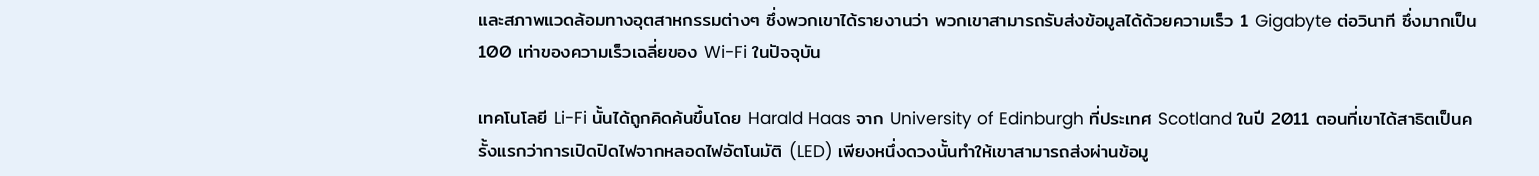และสภาพแวดล้อมทางอุตสาหกรรมต่างๆ ซึ่งพวกเขาได้รายงานว่า พวกเขาสามารถรับส่งข้อมูลได้ด้วยความเร็ว 1 Gigabyte ต่อวินาที ซึ่งมากเป็น 100 เท่าของความเร็วเฉลี่ยของ Wi-Fi ในปัจจุบัน

เทคโนโลยี Li-Fi นั้นได้ถูกคิดค้นขึ้นโดย Harald Haas จาก University of Edinburgh ที่ประเทศ Scotland ในปี 2011 ตอนที่เขาได้สาธิตเป็นครั้งแรกว่าการเปิดปิดไฟจากหลอดไฟอัตโนมัติ (LED) เพียงหนึ่งดวงนั้นทำให้เขาสามารถส่งผ่านข้อมู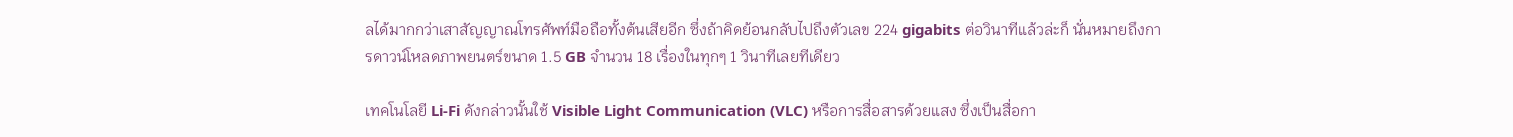ลได้มากกว่าเสาสัญญาณโทรศัพท์มือถือทั้งต้นเสียอีก ซึ่งถ้าคิดย้อนกลับไปถึงตัวเลข 224 gigabits ต่อวินาทีแล้วล่ะก็ นั่นหมายถึงการดาวน์โหลดภาพยนตร์ขนาด 1.5 GB จำนวน 18 เรื่องในทุกๆ 1 วินาทีเลยทีเดียว

เทคโนโลยี Li-Fi ดังกล่าวนั้นใช้ Visible Light Communication (VLC) หรือการสื่อสารด้วยแสง ซึ่งเป็นสื่อกา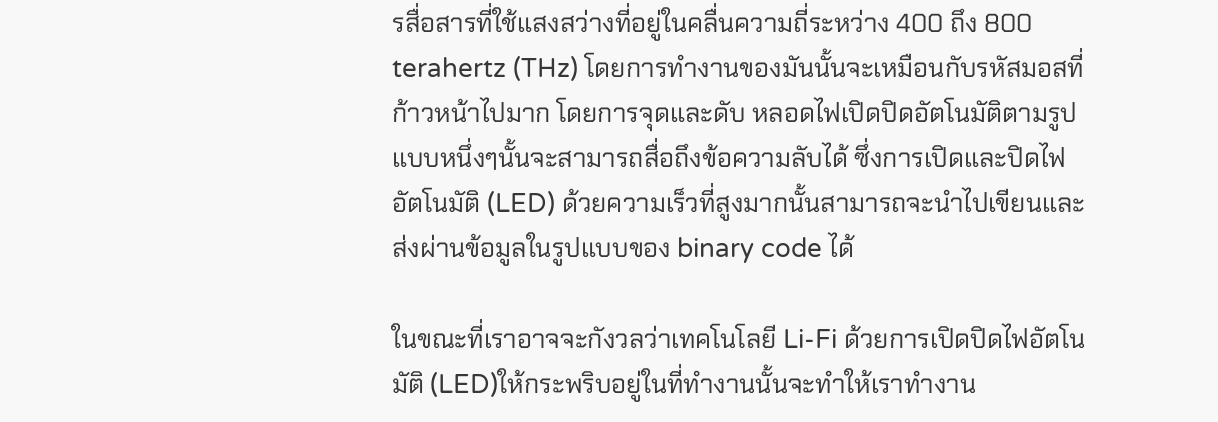รสื่อสารที่ใช้แสงสว่างที่อยู่ในคลื่นความถี่ระหว่าง 400 ถึง 800 terahertz (THz) โดยการทำงานของมันนั้นจะเหมือนกับรหัสมอสที่ก้าวหน้าไปมาก โดยการจุดและดับ หลอดไฟเปิดปิดอัตโนมัติตามรูปแบบหนึ่งๆนั้นจะสามารถสื่อถึงข้อความลับได้ ซึ่งการเปิดและปิดไฟอัตโนมัติ (LED) ด้วยความเร็วที่สูงมากนั้นสามารถจะนำไปเขียนและส่งผ่านข้อมูลในรูปแบบของ binary code ได้

ในขณะที่เราอาจจะกังวลว่าเทคโนโลยี Li-Fi ด้วยการเปิดปิดไฟอัตโนมัติ (LED)ให้กระพริบอยู่ในที่ทำงานนั้นจะทำให้เราทำงาน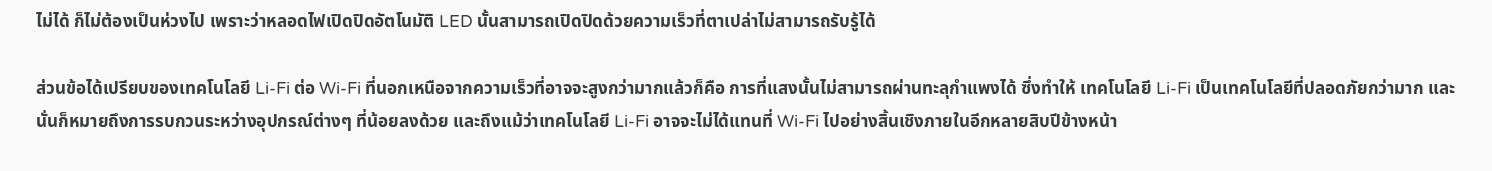ไม่ได้ ก็ไม่ต้องเป็นห่วงไป เพราะว่าหลอดไฟเปิดปิดอัตโนมัติ LED นั้นสามารถเปิดปิดด้วยความเร็วที่ตาเปล่าไม่สามารถรับรู้ได้

ส่วนข้อได้เปรียบของเทคโนโลยี Li-Fi ต่อ Wi-Fi ที่นอกเหนือจากความเร็วที่อาจจะสูงกว่ามากแล้วก็คือ การที่แสงนั้นไม่สามารถผ่านทะลุกำแพงได้ ซึ่งทำให้ เทคโนโลยี Li-Fi เป็นเทคโนโลยีที่ปลอดภัยกว่ามาก และนั่นก็หมายถึงการรบกวนระหว่างอุปกรณ์ต่างๆ ที่น้อยลงด้วย และถึงแม้ว่าเทคโนโลยี Li-Fi อาจจะไม่ได้แทนที่ Wi-Fi ไปอย่างสิ้นเชิงภายในอีกหลายสิบปีข้างหน้า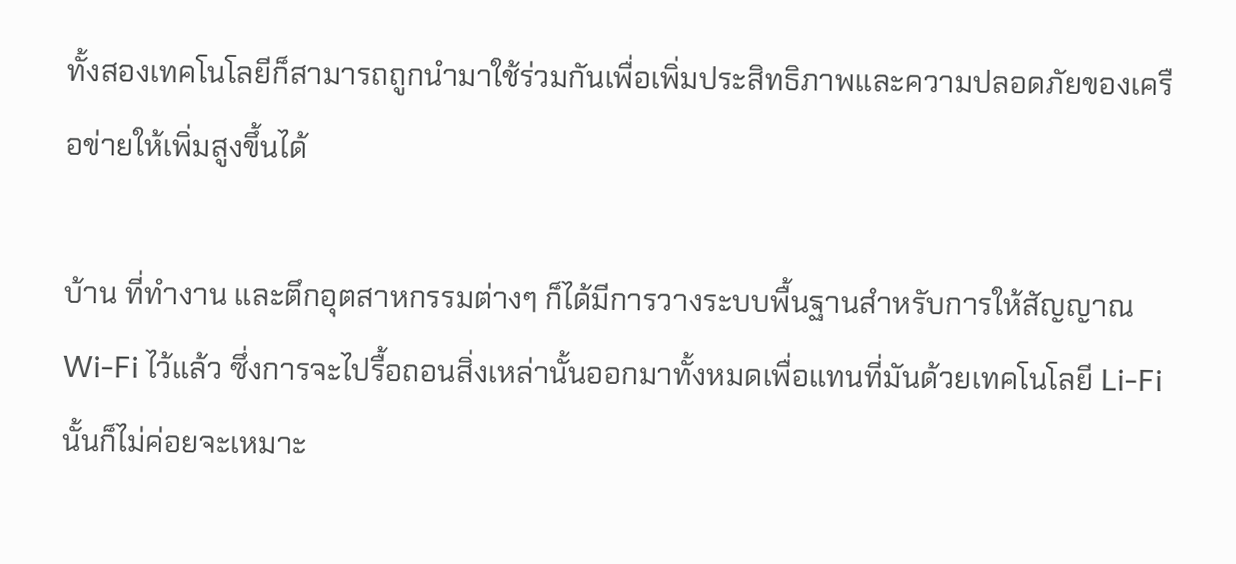ทั้งสองเทคโนโลยีก็สามารถถูกนำมาใช้ร่วมกันเพื่อเพิ่มประสิทธิภาพและความปลอดภัยของเครือข่ายให้เพิ่มสูงขึ้นได้

บ้าน ที่ทำงาน และตึกอุตสาหกรรมต่างๆ ก็ได้มีการวางระบบพื้นฐานสำหรับการให้สัญญาณ Wi-Fi ไว้แล้ว ซึ่งการจะไปรื้อถอนสิ่งเหล่านั้นออกมาทั้งหมดเพื่อแทนที่มันด้วยเทคโนโลยี Li-Fi นั้นก็ไม่ค่อยจะเหมาะ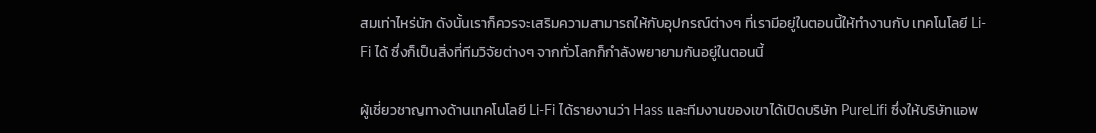สมเท่าไหร่นัก ดังนั้นเราก็ควรจะเสริมความสามารถให้กับอุปกรณ์ต่างๆ ที่เรามีอยู่ในตอนนี้ให้ทำงานกับ เทคโนโลยี Li-Fi ได้ ซึ่งก็เป็นสิ่งที่ทีมวิจัยต่างๆ จากทั่วโลกก็กำลังพยายามกันอยู่ในตอนนี้

ผู้เชี่ยวชาญทางด้านเทคโนโลยี Li-Fi ได้รายงานว่า Hass และทีมงานของเขาได้เปิดบริษัท PureLifi ซึ่งให้บริษัทแอพ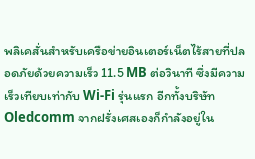พลิเคสั่นสำหรับเครือข่ายอินเตอร์เน็ตไร้สายที่ปลอดภัยด้วยความเร็ว 11.5 MB ต่อวินาที ซึ่งมีความเร็วเทียบเท่ากับ Wi-Fi รุ่นแรก อีกทั้งบริษัท Oledcomm จากฝรั่งเศสเองก็กำลังอยู่ใน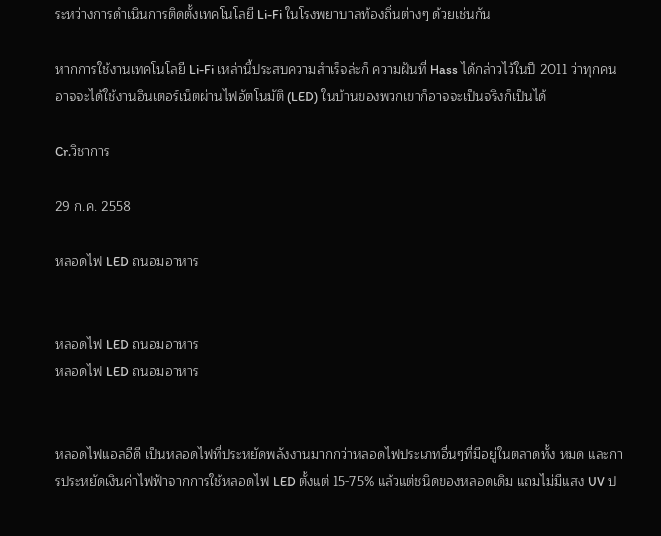ระหว่างการดำเนินการติดตั้งเทคโนโลยี Li-Fi ในโรงพยาบาลท้องถิ่นต่างๆ ด้วยเช่นกัน

หากการใช้งานเทคโนโลยี Li-Fi เหล่านี้ประสบความสำเร็จล่ะก็ ความฝันที่ Hass ได้กล่าวไว้ในปี 2011 ว่าทุกคนอาจจะได้ใช้งานอินเตอร์เน็ตผ่านไฟอัตโนมัติ (LED) ในบ้านของพวกเขาก็อาจจะเป็นจริงก็เป็นได้

Cr.วิชาการ

29 ก.ค. 2558

หลอดไฟ LED ถนอมอาหาร


หลอดไฟ LED ถนอมอาหาร
หลอดไฟ LED ถนอมอาหาร


หลอดไฟแอลอีดี เป็นหลอดไฟที่ประหยัดพลังงานมากกว่าหลอดไฟประเภทอื่นๆที่มีอยู่ในตลาดทั้ง หมด และการประหยัดเงินค่าไฟฟ้าจากการใช้หลอดไฟ LED ตั้งแต่ 15-75% แล้วแต่ชนิดของหลอดเดิม แถมไม่มีแสง UV ป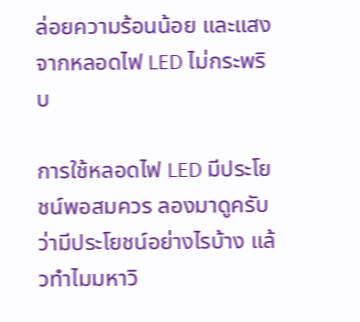ล่อยความร้อนน้อย และแสงจากหลอดไฟ LED ไม่กระพริบ

การใช้หลอดไฟ LED มีประโยชน์พอสมควร ลองมาดูครับว่ามีประโยชน์อย่างไรบ้าง แล้วทำไมมหาวิ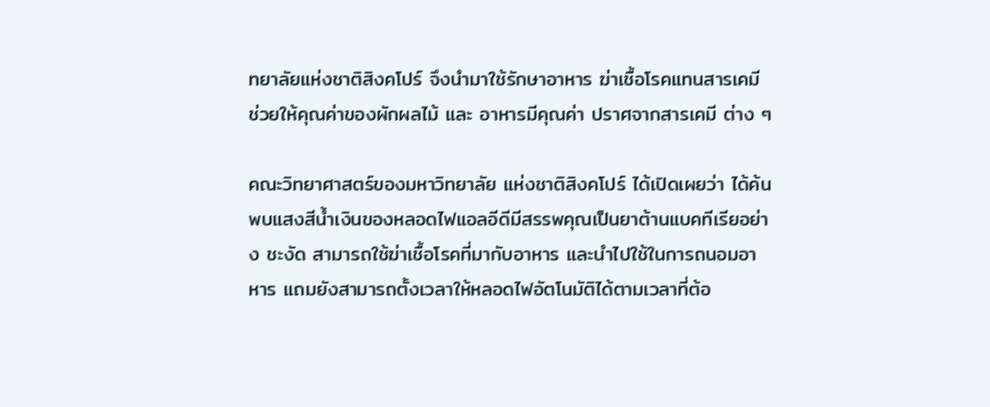ทยาลัยแห่งชาติสิงคโปร์ จึงนำมาใช้รักษาอาหาร ฆ่าเชื้อโรคแทนสารเคมี ช่วยให้คุณค่าของผักผลไม้ และ อาหารมีคุณค่า ปราศจากสารเคมี ต่าง ๆ

คณะวิทยาศาสตร์ของมหาวิทยาลัย แห่งชาติสิงคโปร์ ได้เปิดเผยว่า ได้ค้นพบแสงสีน้ำเงินของหลอดไฟแอลอีดีมีสรรพคุณเป็นยาต้านแบคทีเรียอย่าง ชะงัด สามารถใช้ฆ่าเชื้อโรคที่มากับอาหาร และนำไปใช้ในการถนอมอาหาร แถมยังสามารถตั้งเวลาให้หลอดไฟอัตโนมัติได้ตามเวลาที่ต้อ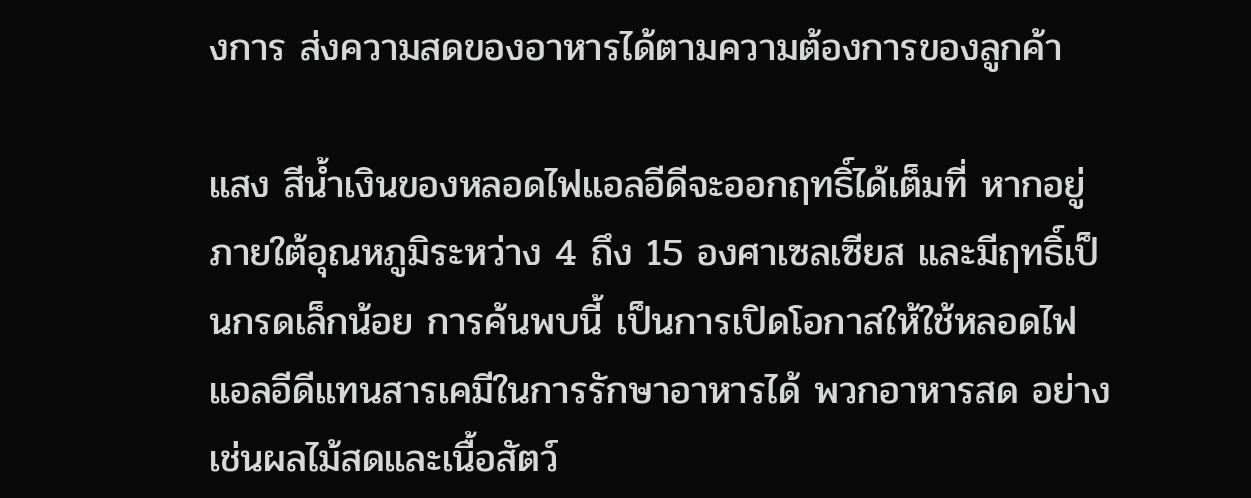งการ ส่งความสดของอาหารได้ตามความต้องการของลูกค้า

แสง สีน้ำเงินของหลอดไฟแอลอีดีจะออกฤทธิ์ได้เต็มที่ หากอยู่ภายใต้อุณหภูมิระหว่าง 4 ถึง 15 องศาเซลเซียส และมีฤทธิ์เป็นกรดเล็กน้อย การค้นพบนี้ เป็นการเปิดโอกาสให้ใช้หลอดไฟแอลอีดีแทนสารเคมีในการรักษาอาหารได้ พวกอาหารสด อย่างเช่นผลไม้สดและเนื้อสัตว์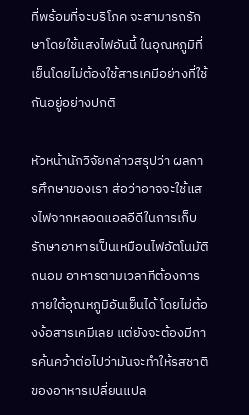ที่พร้อมที่จะบริโภค จะสามารถรักษาโดยใช้แสงไฟอันนี้ ในอุณหภูมิที่เย็นโดยไม่ต้องใช้สารเคมีอย่างที่ใช้กันอยู่อย่างปกติ

หัวหน้านักวิจัยกล่าวสรุปว่า ผลการศึกษาของเรา ส่อว่าอาจจะใช้แสงไฟจากหลอดแอลอีดีในการเก็บรักษาอาหารเป็นเหมือนไฟอัตโนมัติถนอม อาหารตามเวลาทีต้องการ ภายใต้อุณหภูมิอันเย็นได้ โดยไม่ต้องง้อสารเคมีเลย แต่ยังจะต้องมีการค้นคว้าต่อไปว่ามันจะทำให้รสชาติของอาหารเปลี่ยนแปล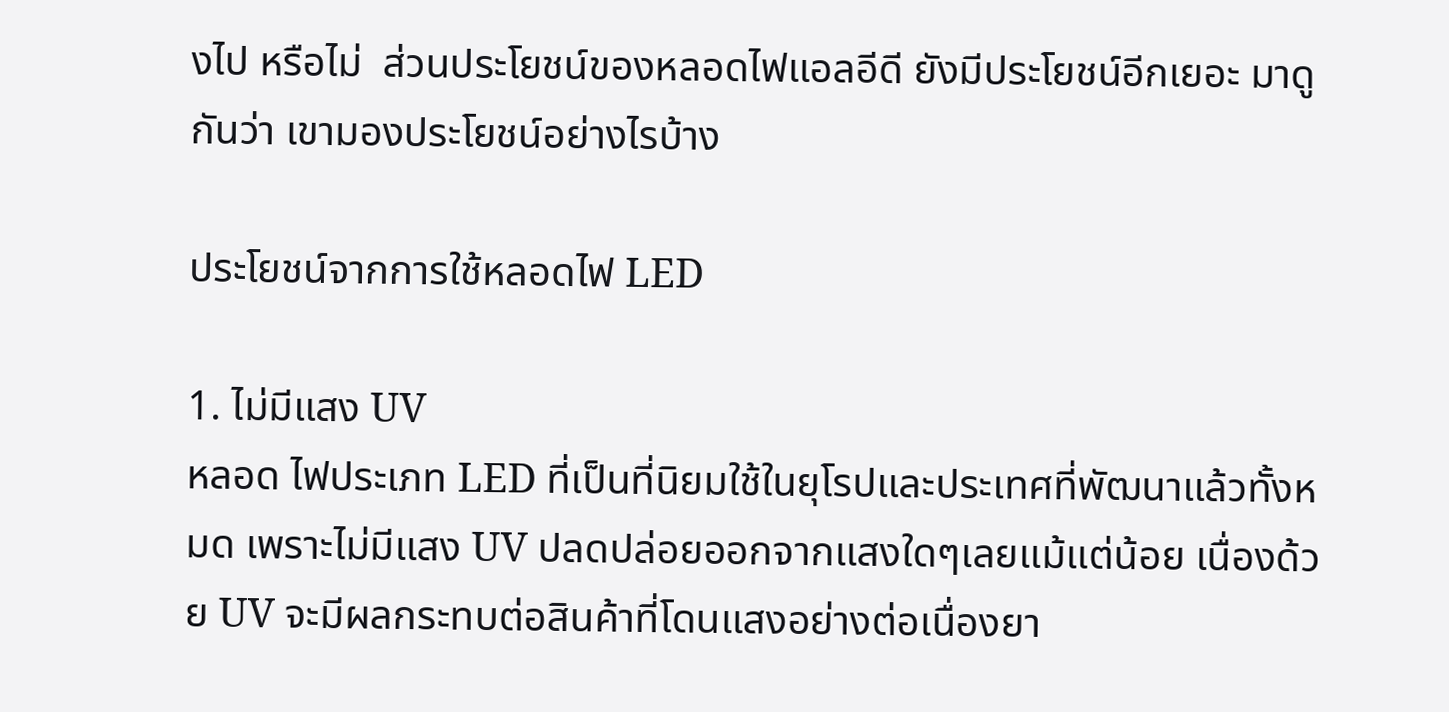งไป หรือไม่  ส่วนประโยชน์ของหลอดไฟแอลอีดี ยังมีประโยชน์อีกเยอะ มาดูกันว่า เขามองประโยชน์อย่างไรบ้าง

ประโยชน์จากการใช้หลอดไฟ LED

1. ไม่มีแสง UV
หลอด ไฟประเภท LED ที่เป็นที่นิยมใช้ในยุโรปและประเทศที่พัฒนาแล้วทั้งหมด เพราะไม่มีแสง UV ปลดปล่อยออกจากแสงใดๆเลยแม้แต่น้อย เนื่องด้วย UV จะมีผลกระทบต่อสินค้าที่โดนแสงอย่างต่อเนื่องยา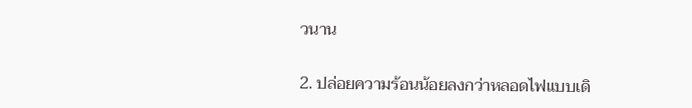วนาน

2. ปล่อยความร้อนน้อยลงกว่าหลอดไฟแบบเดิ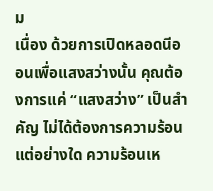ม
เนื่อง ด้วยการเปิดหลอดนีออนเพื่อแสงสว่างนั้น คุณต้องการแค่ “แสงสว่าง” เป็นสำคัญ ไม่ได้ต้องการความร้อนแต่อย่างใด ความร้อนเห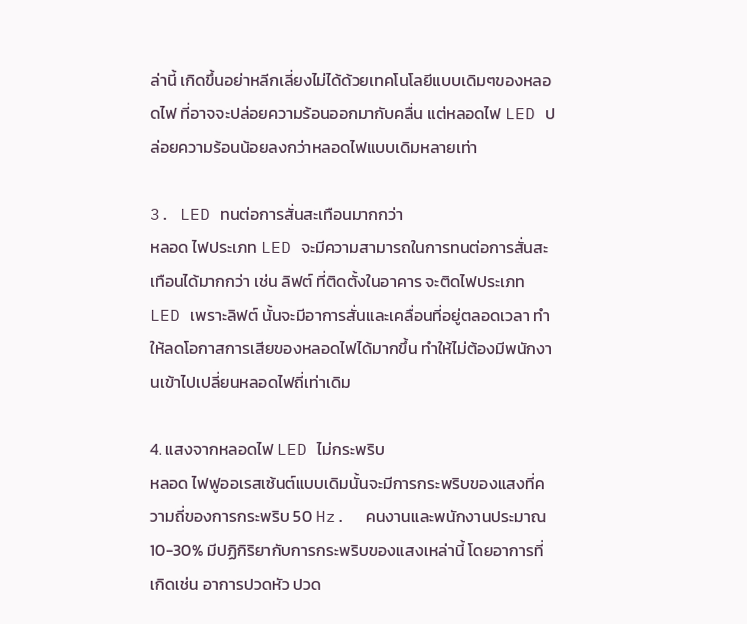ล่านี้ เกิดขึ้นอย่าหลีกเลี่ยงไม่ได้ด้วยเทคโนโลยีแบบเดิมๆของหลอดไฟ ที่อาจจะปล่อยความร้อนออกมากับคลื่น แต่หลอดไฟ LED ปล่อยความร้อนน้อยลงกว่าหลอดไฟแบบเดิมหลายเท่า

3. LED ทนต่อการสั่นสะเทือนมากกว่า
หลอด ไฟประเภท LED จะมีความสามารถในการทนต่อการสั่นสะเทือนได้มากกว่า เช่น ลิฟต์ ที่ติดตั้งในอาคาร จะติดไฟประเภท LED เพราะลิฟต์ นั้นจะมีอาการสั่นและเคลื่อนที่อยู่ตลอดเวลา ทำให้ลดโอกาสการเสียของหลอดไฟได้มากขึ้น ทำให้ไม่ต้องมีพนักงานเข้าไปเปลี่ยนหลอดไฟถี่เท่าเดิม

4. แสงจากหลอดไฟ LED ไม่กระพริบ
หลอด ไฟฟูออเรสเซ้นต์แบบเดิมนั้นจะมีการกระพริบของแสงที่ความถี่ของการกระพริบ 50 Hz.  คนงานและพนักงานประมาณ 10-30% มีปฏิกิริยากับการกระพริบของแสงเหล่านี้ โดยอาการที่เกิดเช่น อาการปวดหัว ปวด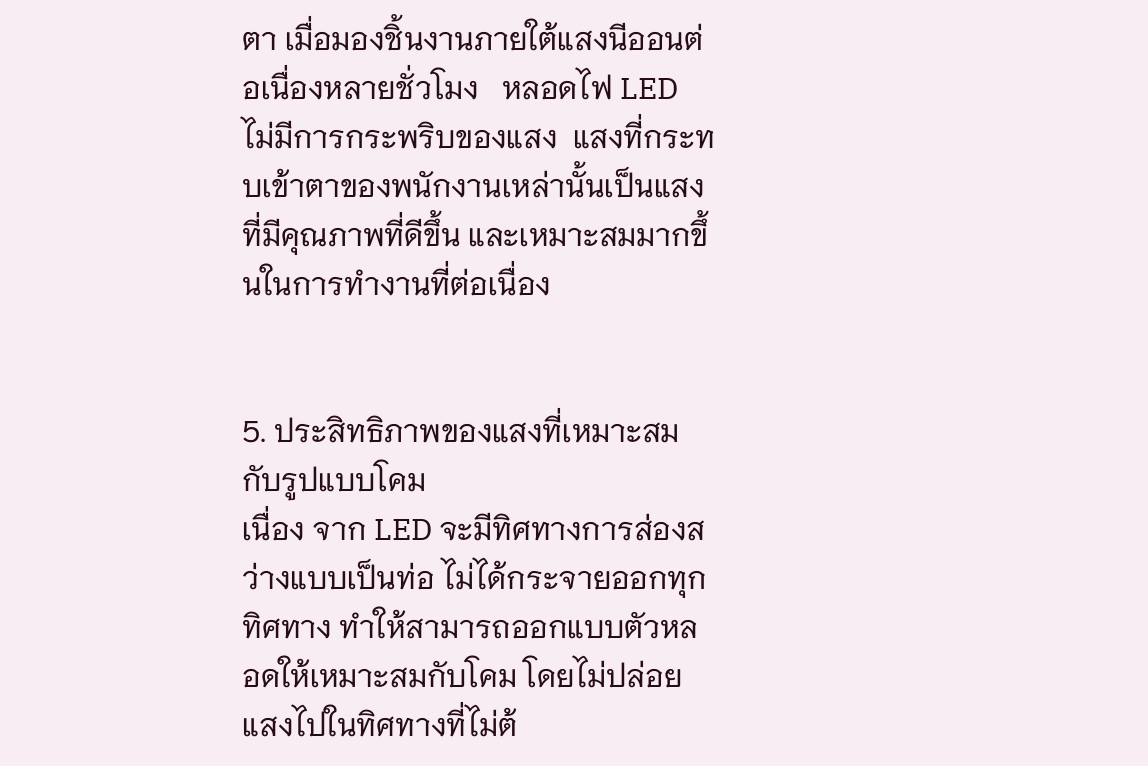ตา เมื่อมองชิ้นงานภายใต้แสงนีออนต่อเนื่องหลายชั่วโมง   หลอดไฟ LED ไม่มีการกระพริบของแสง  แสงที่กระทบเข้าตาของพนักงานเหล่านั้นเป็นแสงที่มีคุณภาพที่ดีขึ้น และเหมาะสมมากขึ้นในการทำงานที่ต่อเนื่อง


5. ประสิทธิภาพของแสงที่เหมาะสมกับรูปแบบโคม
เนื่อง จาก LED จะมีทิศทางการส่องสว่างแบบเป็นท่อ ไม่ได้กระจายออกทุกทิศทาง ทำให้สามารถออกแบบตัวหลอดให้เหมาะสมกับโคม โดยไม่ปล่อยแสงไปในทิศทางที่ไม่ต้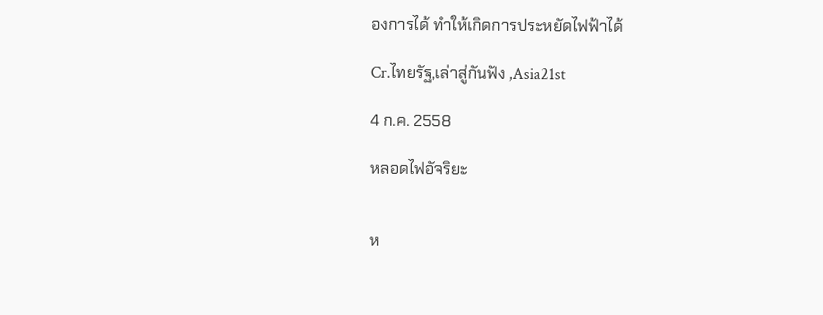องการได้ ทำให้เกิดการประหยัดไฟฟ้าได้

Cr.ไทยรัฐ,เล่าสู่กันฟัง ,Asia21st

4 ก.ค. 2558

หลอดไฟอัจริยะ


ห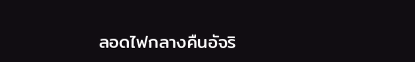ลอดไฟกลางคืนอัจริ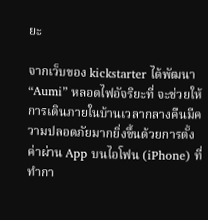ยะ

จากเว็บของ kickstarter ได้พัฒนา “Aumi” หลอดไฟอัจริยะที่ จะช่วยให้การเดินภายในบ้านเวลากลางคืนมีความปลอดภัยมากยิ่งขึ้นด้วยการตั้ง ค่าผ่าน App บนไอโฟน (iPhone) ที่ทำกา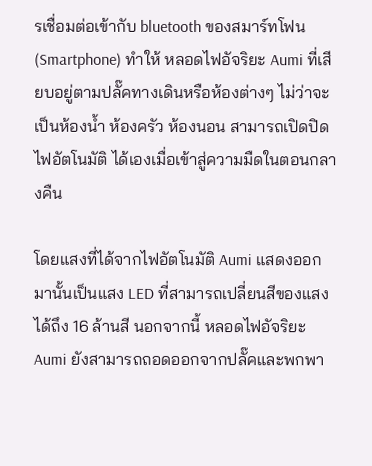รเชื่อมต่อเข้ากับ bluetooth ของสมาร์ทโฟน (Smartphone) ทำให้ หลอดไฟอัจริยะ Aumi ที่เสียบอยู่ตามปลั๊คทางเดินหรือห้องต่างๆ ไม่ว่าจะเป็นห้องน้ำ ห้องครัว ห้องนอน สามารถเปิดปิด ไฟอัตโนมัติ ได้เองเมื่อเข้าสู่ความมืดในตอนกลางคืน

โดยแสงที่ได้จากไฟอัตโนมัติ Aumi แสดงออกมานั้นเป็นแสง LED ที่สามารถเปลี่ยนสีของแสงได้ถึง 16 ล้านสี นอกจากนี้ หลอดไฟอัจริยะ Aumi ยังสามารถถอดออกจากปลั๊คและพกพา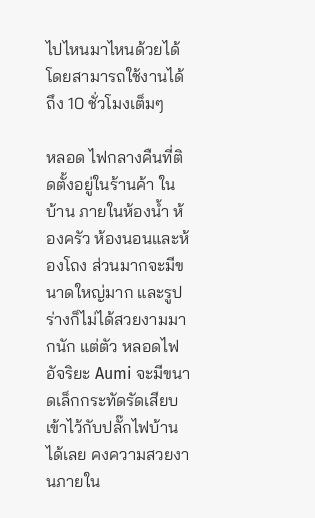ไปไหนมาไหนด้วยได้โดยสามารถใช้งานได้ถึง 10 ชั่วโมงเต็มๆ

หลอด ไฟกลางคืนที่ติดตั้งอยู่ในร้านค้า ในบ้าน ภายในห้องน้ำ ห้องครัว ห้องนอนและห้องโถง ส่วนมากจะมีขนาดใหญ่มาก และรูปร่างก็ไม่ได้สวยงามมากนัก แต่ตัว หลอดไฟอัจริยะ Aumi จะมีขนาดเล็กกระทัดรัดเสียบเข้าไว้กับปลั๊กไฟบ้านได้เลย คงความสวยงานภายใน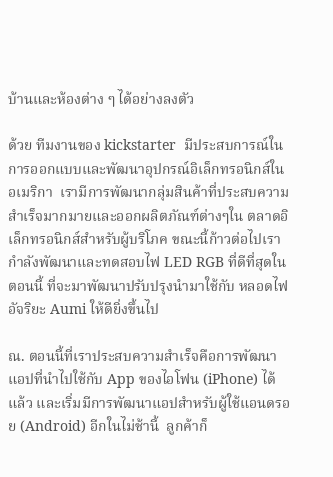บ้านและห้องต่าง ๆ ได้อย่างลงตัว

ด้วย ทีมงานของ kickstarter  มีประสบการณ์ในการออกแบบและพัฒนาอุปกรณ์อิเล็กทรอนิกส์ในอเมริกา  เรามีการพัฒนากลุ่มสินค้าที่ประสบความสำเร็จมากมายและออกผลิตภัณฑ์ต่างๆใน ตลาดอิเล็กทรอนิกส์สำหรับผู้บริโภค ขณะนี้ก้าวต่อไปเรากำลังพัฒนาและทดสอบไฟ LED RGB ที่ดีที่สุดในตอนนี้ ที่จะมาพัฒนาปรับปรุงนำมาใช้กับ หลอดไฟอัจริยะ Aumi ให้ดียิ่งขึ้นไป

ณ. ตอนนี้ที่เราประสบความสำเร็จคือการพัฒนาแอปที่นำไปใช้กับ App ของไอโฟน (iPhone) ได้แล้ว และเริ่มมีการพัฒนาแอปสำหรับผู้ใช้แอนดรอย (Android) อีกในไม่ช้านี้  ลูกค้าก็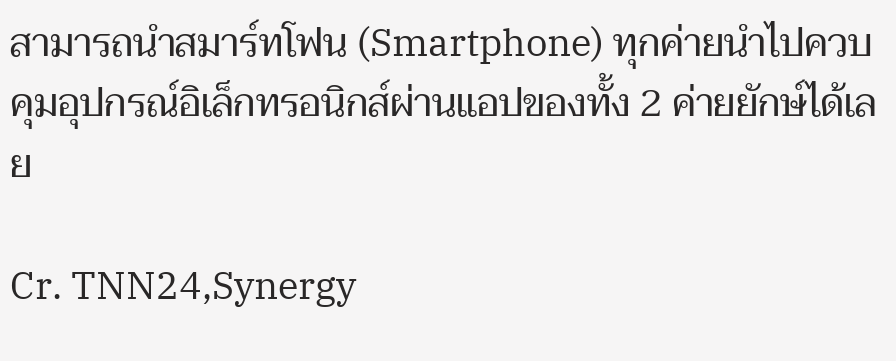สามารถนำสมาร์ทโฟน (Smartphone) ทุกค่ายนำไปควบคุมอุปกรณ์อิเล็กทรอนิกส์ผ่านแอปของทั้ง 2 ค่ายยักษ์ได้เลย

Cr. TNN24,Synergy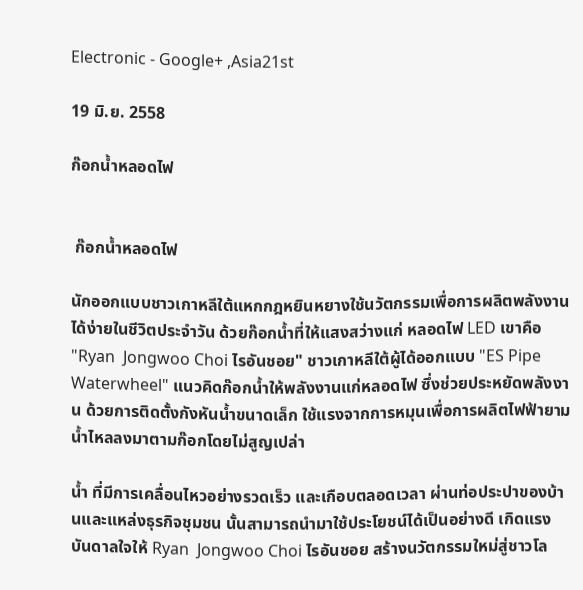Electronic - Google+ ,Asia21st

19 มิ.ย. 2558

ก๊อกน้ำหลอดไฟ


 ก๊อกน้ำหลอดไฟ

นักออกแบบชาวเกาหลีใต้แหกกฎหยินหยางใช้นวัตกรรมเพื่อการผลิตพลังงานได้ง่ายในชีวิตประจำวัน ด้วยก๊อกน้ำที่ให้แสงสว่างแก่ หลอดไฟ LED เขาคือ "Ryan  Jongwoo Choi ไรอันชอย" ชาวเกาหลีใต้ผู้ได้ออกแบบ "ES Pipe Waterwheel" แนวคิดก๊อกน้ำให้พลังงานแก่หลอดไฟ ซึ่งช่วยประหยัดพลังงาน ด้วยการติดตั้งกังหันน้ำขนาดเล็ก ใช้แรงจากการหมุนเพื่อการผลิตไฟฟ้ายามน้ำไหลลงมาตามก๊อกโดยไม่สูญเปล่า

น้ำ ที่มีการเคลื่อนไหวอย่างรวดเร็ว และเกือบตลอดเวลา ผ่านท่อประปาของบ้านและแหล่งธุรกิจชุมชน นั้นสามารถนำมาใช้ประโยชน์ได้เป็นอย่างดี เกิดแรงบันดาลใจให้ Ryan  Jongwoo Choi ไรอันชอย สร้างนวัตกรรมใหม่สู่ชาวโล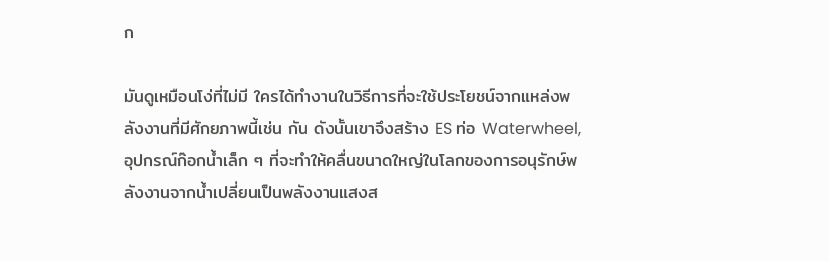ก

มันดูเหมือนโง่ที่ไม่มี ใครได้ทำงานในวิธีการที่จะใช้ประโยชน์จากแหล่งพลังงานที่มีศักยภาพนี้เช่น กัน ดังนั้นเขาจึงสร้าง ES ท่อ Waterwheel, อุปกรณ์ก๊อกน้ำเล็ก ๆ ที่จะทำให้คลื่นขนาดใหญ่ในโลกของการอนุรักษ์พลังงานจากน้ำเปลี่ยนเป็นพลังงานแสงส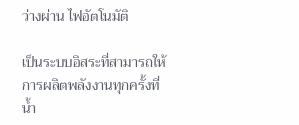ว่างผ่าน ไฟอัตโนมัติ

เป็นระบบอิสระที่สามารถให้การผลิตพลังงานทุกครั้งที่น้ำ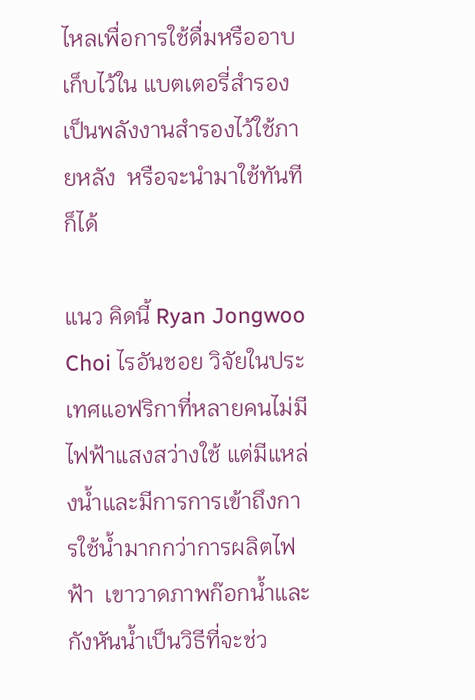ไหลเพื่อการใช้ดื่มหรืออาบ เก็บไว้ใน แบตเตอรี่สำรอง เป็นพลังงานสำรองไว้ใช้ภายหลัง  หรือจะนำมาใช้ทันทีก็ได้

แนว คิดนี้ Ryan Jongwoo Choi ไรอันชอย วิจัยในประเทศแอฟริกาที่หลายคนไม่มีไฟฟ้าแสงสว่างใช้ แต่มีแหล่งน้ำและมีการการเข้าถึงการใช้น้ำมากกว่าการผลิตไฟฟ้า  เขาวาดภาพก๊อกน้ำและ กังหันน้ำเป็นวิธีที่จะช่ว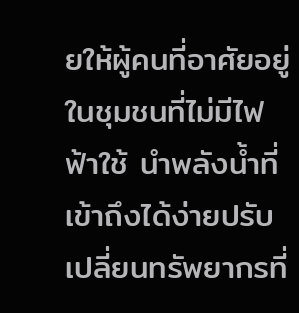ยให้ผู้คนที่อาศัยอยู่ในชุมชนที่ไม่มีไฟฟ้าใช้ นำพลังน้ำที่เข้าถึงได้ง่ายปรับเปลี่ยนทรัพยากรที่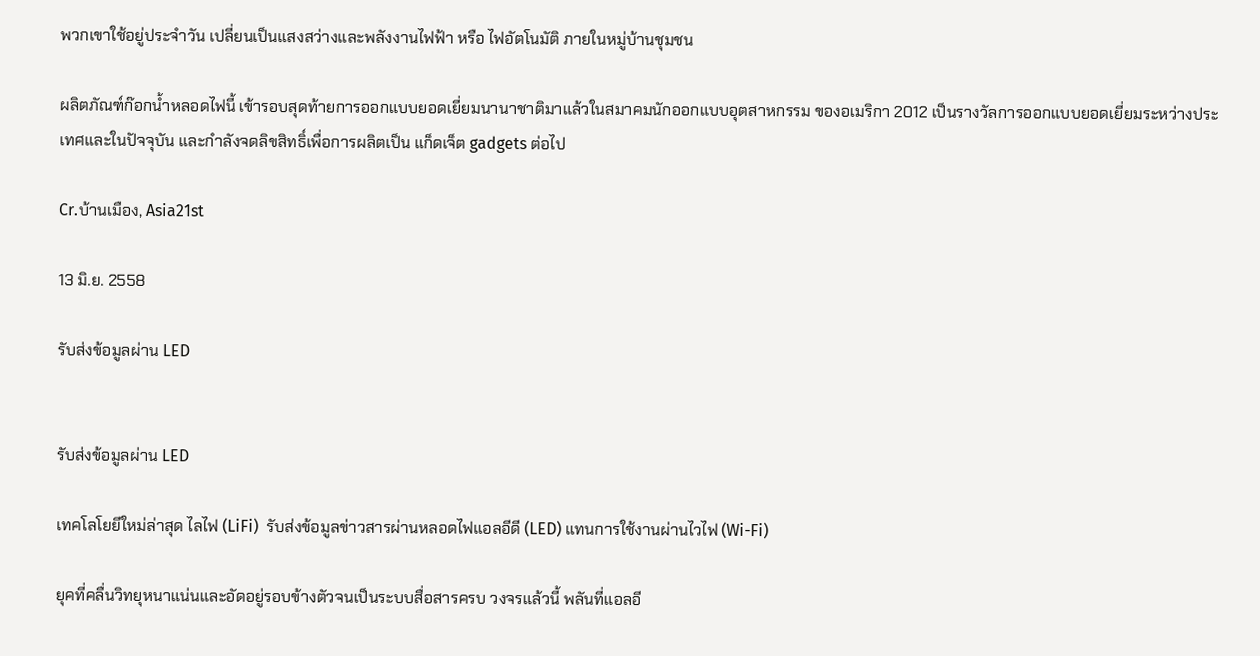พวกเขาใช้อยู่ประจำวัน เปลี่ยนเป็นแสงสว่างและพลังงานไฟฟ้า หรือ ไฟอัตโนมัติ ภายในหมู่บ้านชุมชน

ผลิตภัณฑ์ก๊อกน้ำหลอดไฟนี้ เข้ารอบสุดท้ายการออกแบบยอดเยี่ยมนานาชาติมาแล้วในสมาคมนักออกแบบอุตสาหกรรม ของอเมริกา 2012 เป็นรางวัลการออกแบบยอดเยี่ยมระหว่างประเทศและในปัจจุบัน และกำลังจดลิขสิทธิ์เพื่อการผลิตเป็น แก็ดเจ็ต gadgets ต่อไป

Cr.บ้านเมือง, Asia21st

13 มิ.ย. 2558

รับส่งข้อมูลผ่าน LED


รับส่งข้อมูลผ่าน LED

เทคโลโยยีใหม่ล่าสุด ไลไฟ (LiFi)  รับส่งข้อมูลข่าวสารผ่านหลอดไฟแอลอีดี (LED) แทนการใช้งานผ่านไวไฟ (Wi-Fi)

ยุคที่คลื่นวิทยุหนาแน่นและอัดอยู่รอบข้างตัวจนเป็นระบบสื่อสารครบ วงจรแล้วนี้ พลันที่แอลอี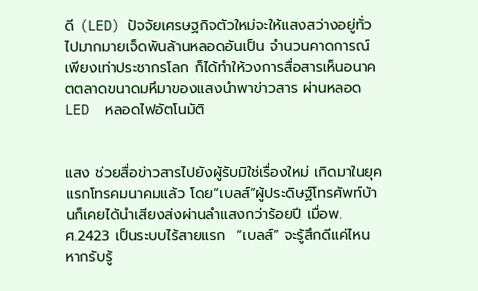ดี (LED) ปัจจัยเศรษฐกิจตัวใหม่จะให้แสงสว่างอยู่ทั่วไปมากมายเจ็ดพันล้านหลอดอันเป็น จำนวนคาดการณ์เพียงเท่าประชากรโลก ก็ได้ทำให้วงการสื่อสารเห็นอนาคตตลาดขนาดมหึมาของแสงนำพาข่าวสาร ผ่านหลอด LED  หลอดไฟอัตโนมัติ


แสง ช่วยสื่อข่าวสารไปยังผู้รับมิใช่เรื่องใหม่ เกิดมาในยุคแรกโทรคมนาคมแล้ว โดย“เบลส์”ผู้ประดิษฐ์โทรศัพท์บ้านก็เคยได้นำเสียงส่งผ่านลำแสงกว่าร้อยปี เมื่อพ.ศ.2423 เป็นระบบไร้สายแรก  “เบลส์” จะรู้สึกดีแค่ไหนหากรับรู้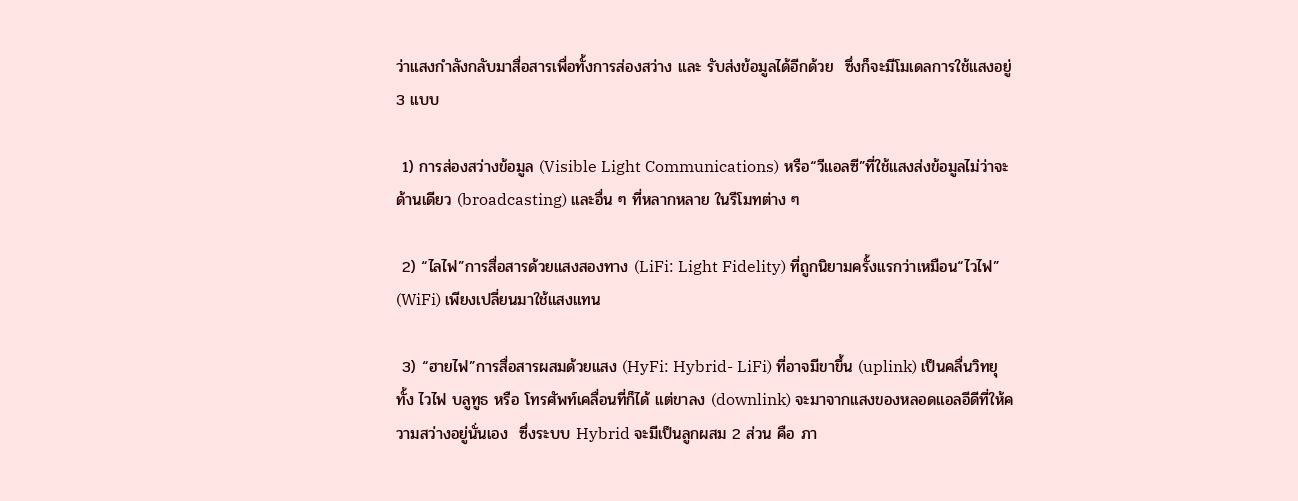ว่าแสงกำลังกลับมาสื่อสารเพื่อทั้งการส่องสว่าง และ รับส่งข้อมูลได้อีกด้วย  ซึ่งก็จะมีโมเดลการใช้แสงอยู่ 3 แบบ

 1) การส่องสว่างข้อมูล (Visible Light Communications) หรือ“วีแอลซี”ที่ใช้แสงส่งข้อมูลไม่ว่าจะด้านเดียว (broadcasting) และอื่น ๆ ที่หลากหลาย ในรีโมทต่าง ๆ

 2) “ไลไฟ”การสื่อสารด้วยแสงสองทาง (LiFi: Light Fidelity) ที่ถูกนิยามครั้งแรกว่าเหมือน“ไวไฟ” (WiFi) เพียงเปลี่ยนมาใช้แสงแทน

 3) “ฮายไฟ”การสื่อสารผสมด้วยแสง (HyFi: Hybrid- LiFi) ที่อาจมีขาขึ้น (uplink) เป็นคลื่นวิทยุทั้ง ไวไฟ บลูทูธ หรือ โทรศัพท์เคลื่อนที่ก็ได้ แต่ขาลง (downlink) จะมาจากแสงของหลอดแอลอีดีที่ให้ความสว่างอยู่นั่นเอง  ซึ่งระบบ Hybrid จะมีเป็นลูกผสม 2 ส่วน คือ ภา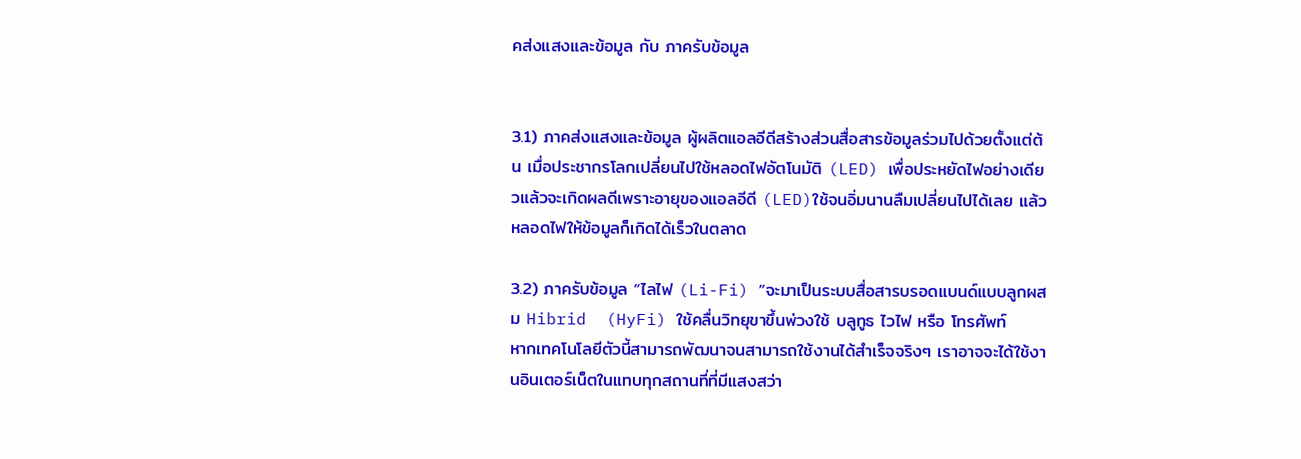คส่งแสงและข้อมูล กับ ภาครับข้อมูล


3.1) ภาคส่งแสงและข้อมูล ผู้ผลิตแอลอีดีสร้างส่วนสื่อสารข้อมูลร่วมไปด้วยตั้งแต่ต้น เมื่อประชากรโลกเปลี่ยนไปใช้หลอดไฟอัตโนมัติ (LED) เพื่อประหยัดไฟอย่างเดียวแล้วจะเกิดผลดีเพราะอายุของแอลอีดี (LED)ใช้จนอิ่มนานลืมเปลี่ยนไปได้เลย แล้วหลอดไฟให้ข้อมูลก็เกิดได้เร็วในตลาด

3.2) ภาครับข้อมูล “ไลไฟ (Li-Fi) ”จะมาเป็นระบบสื่อสารบรอดแบนด์แบบลูกผสม Hibrid  (HyFi) ใช้คลื่นวิทยุขาขึ้นพ่วงใช้ บลูทูธ ไวไฟ หรือ โทรศัพท์
หากเทคโนโลยีตัวนี้สามารถพัฒนาจนสามารถใช้งานได้สำเร็จจริงๆ เราอาจจะได้ใช้งานอินเตอร์เน็ตในแทบทุกสถานที่ที่มีแสงสว่า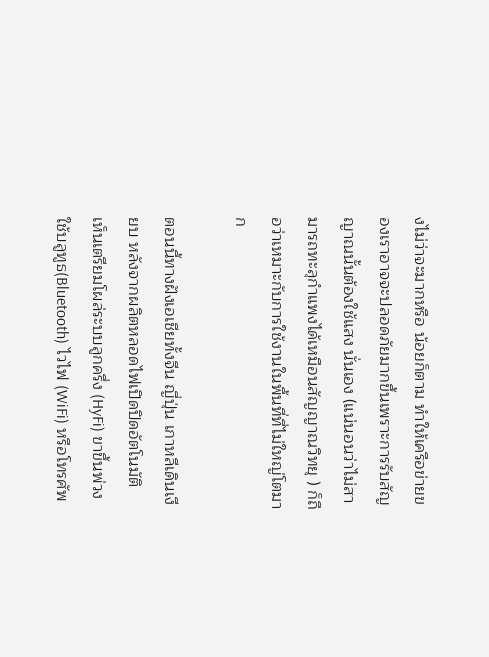งไม่ว่าจะมากหรือ น้อยก็ตาม ทำให้เครือข่ายของเราอาจจะปลอดภัยมากขึ้นเพราะการรับสัญญาณนั้นต้องใช้แสง นั่นเอง (แน่นอนว่าไม่สามารถทะลุกำแพงได้เหมือนสัญญาณวิทยุ ) ก็ถือว่าเหมาะกับการใช้งานในพื้นที่ที่ไม่ใหญ่โตมาก

ตอนนี้ทางฝังเอเชียทั้งจีน ญี่ปุ่น เกาหลีเดินเงียบ หลังจากผลิตหลอดไฟเปิดปิดอัตโนมัติ  เห็นเตรียมโผล่ระบบลูกครึ่ง (HyFi) ขาขึ้นพ่วงใช้บลูทูธ(Bluetooth) ไวไฟ (WiFi) หรือโทรศัพ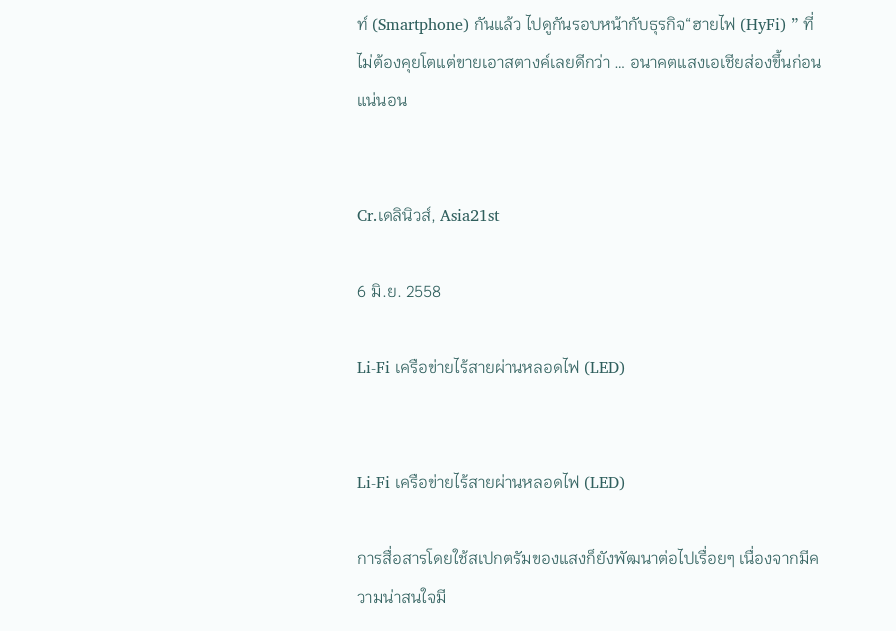ท์ (Smartphone) กันแล้ว ไปดูกันรอบหน้ากับธุรกิจ“ฮายไฟ (HyFi) ” ที่ไม่ต้องคุยโตแต่ขายเอาสตางค์เลยดีกว่า … อนาคตแสงเอเชียส่องขึ้นก่อนแน่นอน


Cr.เดลินิวส์, Asia21st

6 มิ.ย. 2558

Li-Fi เครือข่ายไร้สายผ่านหลอดไฟ (LED)


Li-Fi เครือข่ายไร้สายผ่านหลอดไฟ (LED)

การสื่อสารโดยใช้สเปกตรัมของแสงก็ยังพัฒนาต่อไปเรื่อยๆ เนื่องจากมีความน่าสนใจมี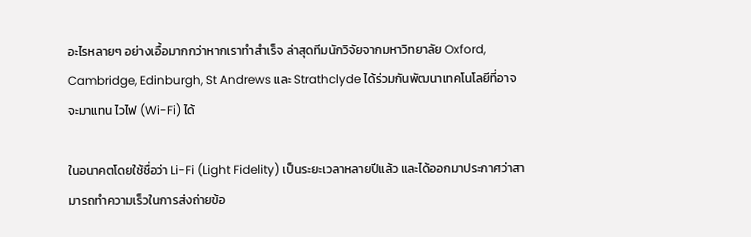อะไรหลายๆ อย่างเอื้อมากกว่าหากเราทำสำเร็จ ล่าสุดทีมนักวิจัยจากมหาวิทยาลัย Oxford, Cambridge, Edinburgh, St Andrews และ Strathclyde ได้ร่วมกันพัฒนาเทคโนโลยีที่อาจจะมาแทน ไวไฟ (Wi-Fi) ได้

ในอนาคตโดยใช้ชื่อว่า Li-Fi (Light Fidelity) เป็นระยะเวลาหลายปีแล้ว และได้ออกมาประกาศว่าสามารถทำความเร็วในการส่งถ่ายข้อ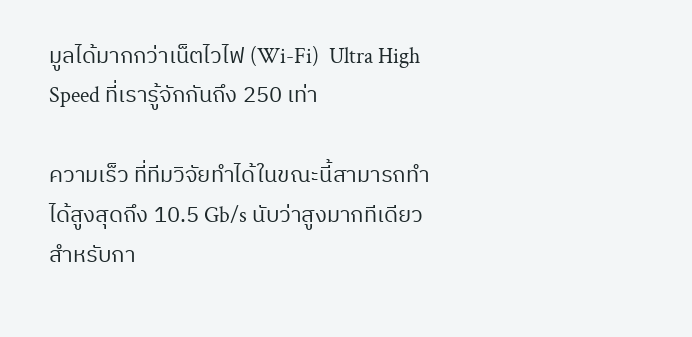มูลได้มากกว่าเน็ตไวไฟ (Wi-Fi)  Ultra High Speed ที่เรารู้จักกันถึง 250 เท่า

ความเร็ว ที่ทีมวิจัยทำได้ในขณะนี้สามารถทำได้สูงสุดถึง 10.5 Gb/s นับว่าสูงมากทีเดียวสำหรับกา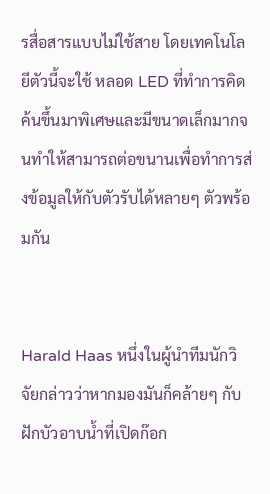รสื่อสารแบบไม่ใช้สาย โดยเทคโนโลยีตัวนี้จะใช้ หลอด LED ที่ทำการคิดค้นขึ้นมาพิเศษและมีขนาดเล็กมากจนทำให้สามารถต่อขนานเพื่อทำการส่งข้อมูลให้กับตัวรับได้หลายๆ ตัวพร้อมกัน


Harald Haas หนึ่งในผู้นำทีมนักวิจัยกล่าวว่าหากมองมันก็คล้ายๆ กับฝักบัวอาบน้ำที่เปิดก๊อก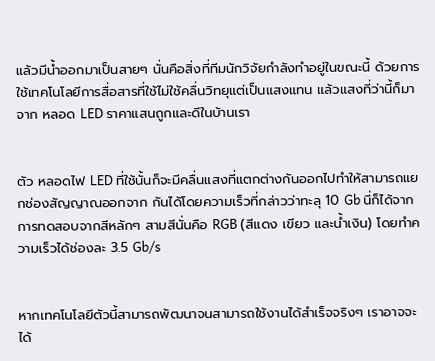แล้วมีน้ำออกมาเป็นสายๆ นั่นคือสิ่งที่ทีมนักวิจัยกำลังทำอยู่ในขณะนี้ ด้วยการใช้เทคโนโลยีการสื่อสารที่ใช้ไม่ใช้คลื่นวิทยุแต่เป็นแสงแทน แล้วแสงที่ว่านี้ก็มาจาก หลอด LED ราคาแสนถูกและดีในบ้านเรา


ตัว หลอดไฟ LED ที่ใช้นั้นก็จะมีคลื่นแสงที่แตกต่างกันออกไปทำให้สามารถแยกช่องสัญญาณออกจาก กันได้โดยความเร็วที่กล่าวว่าทะลุ 10 Gb นี่ก็ได้จากการทดสอบจากสีหลักๆ สามสีนั่นคือ RGB (สีแดง เขียว และน้ำเงิน) โดยทำความเร็วได้ช่องละ 3.5 Gb/s


หากเทคโนโลยีตัวนี้สามารถพัฒนาจนสามารถใช้งานได้สำเร็จจริงๆ เราอาจจะได้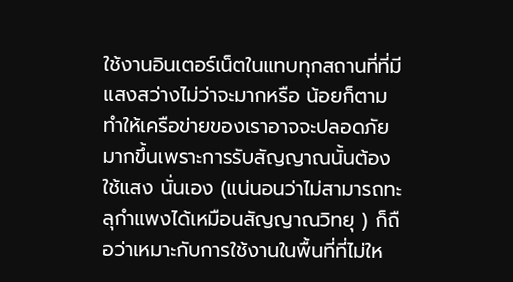ใช้งานอินเตอร์เน็ตในแทบทุกสถานที่ที่มีแสงสว่างไม่ว่าจะมากหรือ น้อยก็ตาม ทำให้เครือข่ายของเราอาจจะปลอดภัยมากขึ้นเพราะการรับสัญญาณนั้นต้องใช้แสง นั่นเอง (แน่นอนว่าไม่สามารถทะลุกำแพงได้เหมือนสัญญาณวิทยุ ) ก็ถือว่าเหมาะกับการใช้งานในพื้นที่ที่ไม่ให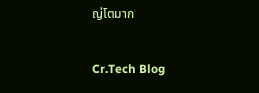ญ่โตมาก


Cr.Tech Blog